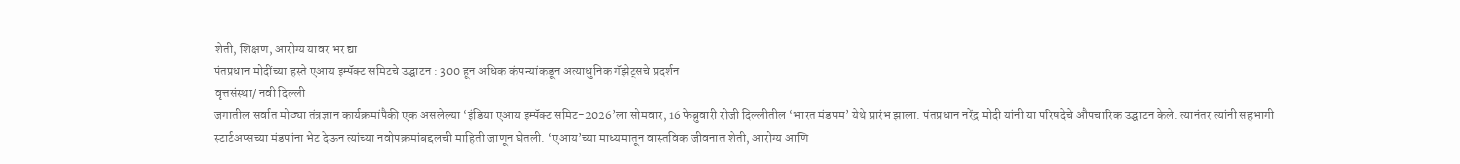शेती, शिक्षण, आरोग्य यावर भर द्या
पंतप्रधान मोदींच्या हस्ते एआय इम्पॅक्ट समिटचे उद्घाटन : 300 हून अधिक कंपन्यांकडून अत्याधुनिक गॅझेट्सचे प्रदर्शन
वृत्तसंस्था/ नवी दिल्ली
जगातील सर्वात मोठ्या तंत्रज्ञान कार्यक्रमांपैकी एक असलेल्या ‘इंडिया एआय इम्पॅक्ट समिट-2026’ला सोमवार, 16 फेब्रुवारी रोजी दिल्लीतील ‘भारत मंडपम’ येथे प्रारंभ झाला. पंतप्रधान नरेंद्र मोदी यांनी या परिषदेचे औपचारिक उद्घाटन केले. त्यानंतर त्यांनी सहभागी स्टार्टअप्सच्या मंडपांना भेट देऊन त्यांच्या नवोपक्रमांबद्दलची माहिती जाणून घेतली. ‘एआय’च्या माध्यमातून वास्तविक जीवनात शेती, आरोग्य आणि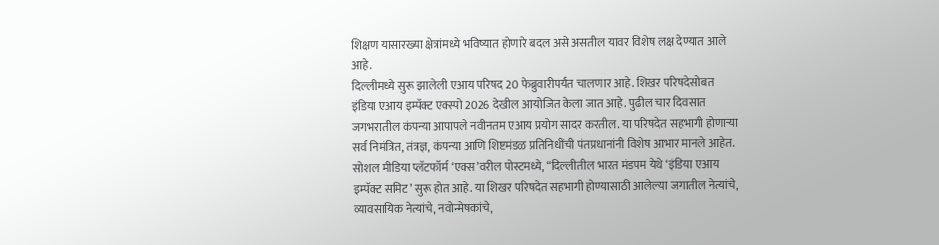शिक्षण यासारख्या क्षेत्रांमध्ये भविष्यात होणारे बदल असे असतील यावर विशेष लक्ष देण्यात आले आहे.
दिल्लीमध्ये सुरू झालेली एआय परिषद 20 फेब्रुवारीपर्यंत चालणार आहे. शिखर परिषदेसोबत इंडिया एआय इम्पॅक्ट एक्स्पो 2026 देखील आयोजित केला जात आहे. पुढील चार दिवसात जगभरातील कंपन्या आपापले नवीनतम एआय प्रयोग सादर करतील. या परिषदेत सहभागी होणाऱ्या सर्व निमंत्रित, तंत्रज्ञ, कंपन्या आणि शिष्टमंडळ प्रतिनिधींची पंतप्रधानांनी विशेष आभार मानले आहेत. सोशल मीडिया प्लॅटफॉर्म ‘एक्स’वरील पोस्टमध्ये, “दिल्लीतील भारत मंडपम येथे ‘इंडिया एआय इम्पॅक्ट समिट’ सुरू होत आहे. या शिखर परिषदेत सहभागी होण्यासाठी आलेल्या जगातील नेत्यांचे, व्यावसायिक नेत्यांचे, नवोन्मेषकांचे,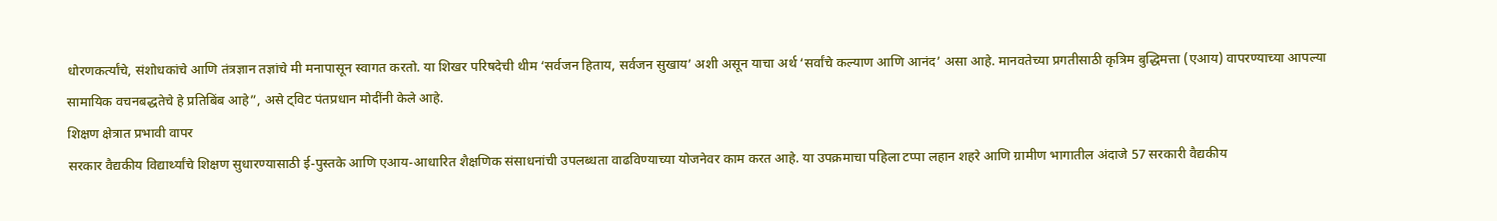धोरणकर्त्यांचे, संशोधकांचे आणि तंत्रज्ञान तज्ञांचे मी मनापासून स्वागत करतो. या शिखर परिषदेची थीम ‘सर्वजन हिताय, सर्वजन सुखाय’ अशी असून याचा अर्थ ‘सर्वांचे कल्याण आणि आनंद’ असा आहे. मानवतेच्या प्रगतीसाठी कृत्रिम बुद्धिमत्ता (एआय) वापरण्याच्या आपल्या सामायिक वचनबद्धतेचे हे प्रतिबिंब आहे”, असे ट्विट पंतप्रधान मोदींनी केले आहे.
शिक्षण क्षेत्रात प्रभावी वापर
सरकार वैद्यकीय विद्यार्थ्यांचे शिक्षण सुधारण्यासाठी ई-पुस्तके आणि एआय-आधारित शैक्षणिक संसाधनांची उपलब्धता वाढविण्याच्या योजनेवर काम करत आहे. या उपक्रमाचा पहिला टप्पा लहान शहरे आणि ग्रामीण भागातील अंदाजे 57 सरकारी वैद्यकीय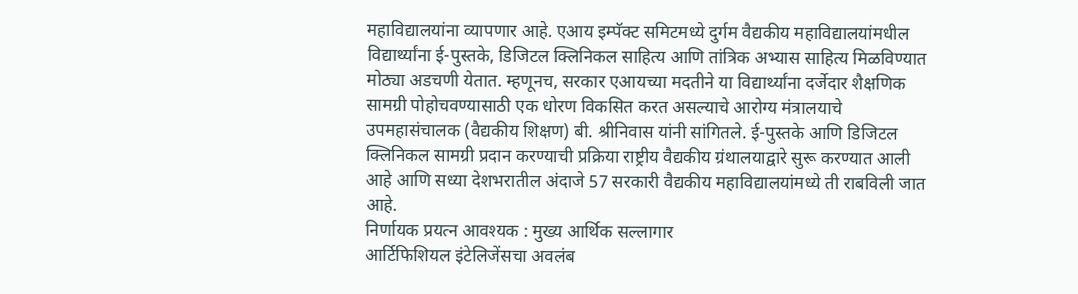महाविद्यालयांना व्यापणार आहे. एआय इम्पॅक्ट समिटमध्ये दुर्गम वैद्यकीय महाविद्यालयांमधील विद्यार्थ्यांना ई-पुस्तके, डिजिटल क्लिनिकल साहित्य आणि तांत्रिक अभ्यास साहित्य मिळविण्यात मोठ्या अडचणी येतात. म्हणूनच, सरकार एआयच्या मदतीने या विद्यार्थ्यांना दर्जेदार शैक्षणिक सामग्री पोहोचवण्यासाठी एक धोरण विकसित करत असल्याचे आरोग्य मंत्रालयाचे उपमहासंचालक (वैद्यकीय शिक्षण) बी. श्रीनिवास यांनी सांगितले. ई-पुस्तके आणि डिजिटल क्लिनिकल सामग्री प्रदान करण्याची प्रक्रिया राष्ट्रीय वैद्यकीय ग्रंथालयाद्वारे सुरू करण्यात आली आहे आणि सध्या देशभरातील अंदाजे 57 सरकारी वैद्यकीय महाविद्यालयांमध्ये ती राबविली जात आहे.
निर्णायक प्रयत्न आवश्यक : मुख्य आर्थिक सल्लागार
आर्टिफिशियल इंटेलिजेंसचा अवलंब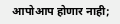आपोआप होणार नाही;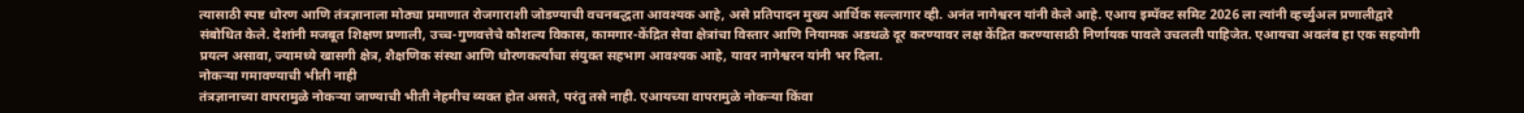त्यासाठी स्पष्ट धोरण आणि तंत्रज्ञानाला मोठ्या प्रमाणात रोजगाराशी जोडण्याची वचनबद्धता आवश्यक आहे, असे प्रतिपादन मुख्य आर्थिक सल्लागार व्ही. अनंत नागेश्वरन यांनी केले आहे. एआय इम्पॅक्ट समिट 2026 ला त्यांनी व्हर्च्युअल प्रणालीद्वारे संबोधित केले. देशांनी मजबूत शिक्षण प्रणाली, उच्च-गुणवत्तेचे कौशल्य विकास, कामगार-केंद्रित सेवा क्षेत्रांचा विस्तार आणि नियामक अडथळे दूर करण्यावर लक्ष केंद्रित करण्यासाठी निर्णायक पावले उचलली पाहिजेत. एआयचा अवलंब हा एक सहयोगी प्रयत्न असावा, ज्यामध्ये खासगी क्षेत्र, शैक्षणिक संस्था आणि धोरणकर्त्यांचा संयुक्त सहभाग आवश्यक आहे, यावर नागेश्वरन यांनी भर दिला.
नोकऱ्या गमावण्याची भीती नाही
तंत्रज्ञानाच्या वापरामुळे नोकऱ्या जाण्याची भीती नेहमीच व्यक्त होत असते, परंतु तसे नाही. एआयच्या वापरामुळे नोकऱ्या किंवा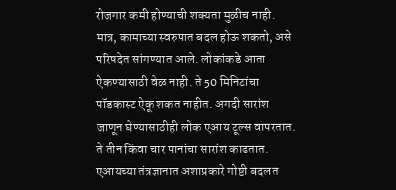रोजगार कमी होण्याची शक्यता मुळीच नाही. मात्र, कामाच्या स्वरुपात बदल होऊ शकतो, असे परिषदेत सांगण्यात आले. लोकांकडे आता ऐकण्यासाठी वेळ नाही. ते 50 मिनिटांचा पॉडकास्ट ऐकू शकत नाहीत. अगदी सारांश जाणून घेण्यासाठीही लोक एआय टूल्स वापरतात. ते तीन किंवा चार पानांचा सारांश काढतात. एआयच्या तंत्रज्ञानात अशाप्रकारे गोष्टी बदलत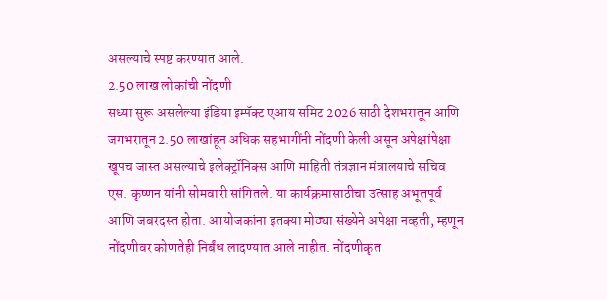असल्याचे स्पष्ट करण्यात आले.
2.50 लाख लोकांची नोंदणी
सध्या सुरू असलेल्या इंडिया इम्पॅक्ट एआय समिट 2026 साठी देशभरातून आणि जगभरातून 2.50 लाखांहून अधिक सहभागींनी नोंदणी केली असून अपेक्षांपेक्षा खूपच जास्त असल्याचे इलेक्ट्रॉनिक्स आणि माहिती तंत्रज्ञान मंत्रालयाचे सचिव एस. कृष्णन यांनी सोमवारी सांगितले. या कार्यक्रमासाठीचा उत्साह अभूतपूर्व आणि जबरदस्त होता. आयोजकांना इतक्या मोठ्या संख्येने अपेक्षा नव्हती, म्हणून नोंदणीवर कोणतेही निर्बंध लादण्यात आले नाहीत. नोंदणीकृत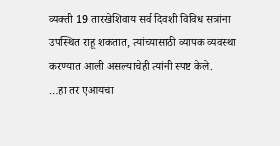व्यक्ती 19 तारखेशिवाय सर्व दिवशी विविध सत्रांना उपस्थित राहू शकतात, त्यांच्यासाठी व्यापक व्यवस्था करण्यात आली असल्याचेही त्यांनी स्पष्ट केले.
…हा तर एआयचा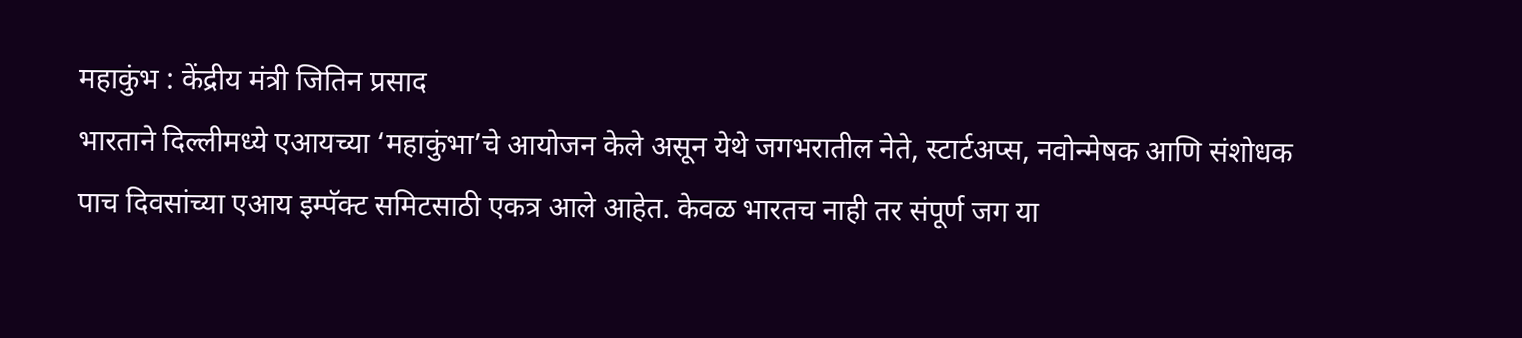महाकुंभ : केंद्रीय मंत्री जितिन प्रसाद
भारताने दिल्लीमध्ये एआयच्या ‘महाकुंभा’चे आयोजन केले असून येथे जगभरातील नेते, स्टार्टअप्स, नवोन्मेषक आणि संशोधक पाच दिवसांच्या एआय इम्पॅक्ट समिटसाठी एकत्र आले आहेत. केवळ भारतच नाही तर संपूर्ण जग या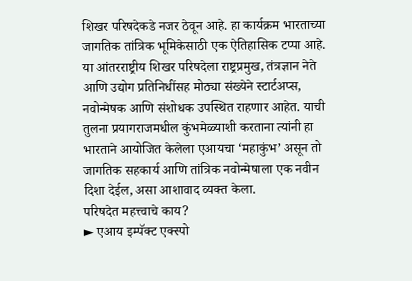शिखर परिषदेकडे नजर ठेवून आहे. हा कार्यक्रम भारताच्या जागतिक तांत्रिक भूमिकेसाठी एक ऐतिहासिक टप्पा आहे. या आंतरराष्ट्रीय शिखर परिषदेला राष्ट्रप्रमुख, तंत्रज्ञान नेते आणि उद्योग प्रतिनिधींसह मोठ्या संख्येने स्टार्टअप्स, नवोन्मेषक आणि संशोधक उपस्थित राहणार आहेत. याची तुलना प्रयागराजमधील कुंभमेळ्याशी करताना त्यांनी हा भारताने आयोजित केलेला एआयचा ‘महाकुंभ’ असून तो जागतिक सहकार्य आणि तांत्रिक नवोन्मेषाला एक नवीन दिशा देईल, असा आशावाद व्यक्त केला.
परिषदेत महत्त्वाचे काय?
► एआय इम्पॅक्ट एक्स्पो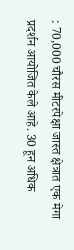: 70,000 चौरस मीटरपेक्षा जास्त क्षेत्रात एक मेगा प्रदर्शन आयोजित केले आहे. 30 हून अधिक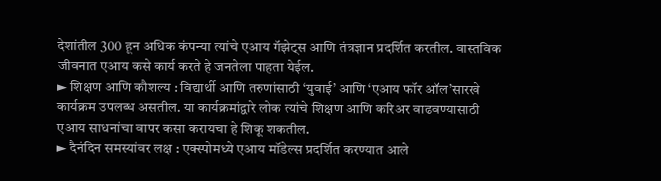देशांतील 300 हून अधिक कंपन्या त्यांचे एआय गॅझेट्स आणि तंत्रज्ञान प्रदर्शित करतील. वास्तविक जीवनात एआय कसे कार्य करते हे जनतेला पाहता येईल.
► शिक्षण आणि कौशल्य : विद्यार्थी आणि तरुणांसाठी ‘युवाई’ आणि ‘एआय फॉर ऑल’सारखे कार्यक्रम उपलब्ध असतील. या कार्यक्रमांद्वारे लोक त्यांचे शिक्षण आणि करिअर वाढवण्यासाठी एआय साधनांचा वापर कसा करायचा हे शिकू शकतील.
► दैनंदिन समस्यांवर लक्ष : एक्स्पोमध्ये एआय मॉडेल्स प्रदर्शित करण्यात आले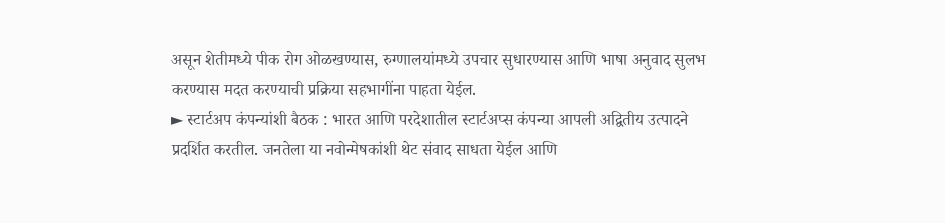असून शेतीमध्ये पीक रोग ओळखण्यास, रुग्णालयांमध्ये उपचार सुधारण्यास आणि भाषा अनुवाद सुलभ करण्यास मदत करण्याची प्रक्रिया सहभागींना पाहता येईल.
► स्टार्टअप कंपन्यांशी बैठक : भारत आणि परदेशातील स्टार्टअप्स कंपन्या आपली अद्वितीय उत्पादने प्रदर्शित करतील. जनतेला या नवोन्मेषकांशी थेट संवाद साधता येईल आणि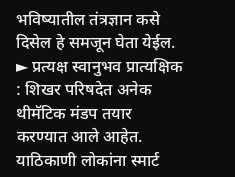भविष्यातील तंत्रज्ञान कसे दिसेल हे समजून घेता येईल.
► प्रत्यक्ष स्वानुभव प्रात्यक्षिक : शिखर परिषदेत अनेक थीमॅटिक मंडप तयार करण्यात आले आहेत. याठिकाणी लोकांना स्मार्ट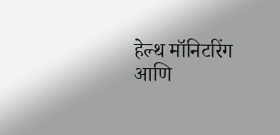हेल्थ मॉनिटरिंग आणि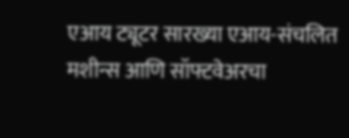एआय ट्यूटर सारख्या एआय-संचलित मशीन्स आणि सॉफ्टवेअरचा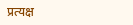प्रत्यक्ष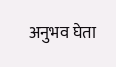अनुभव घेता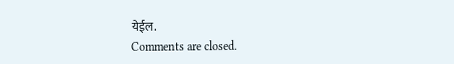येईल.
Comments are closed.